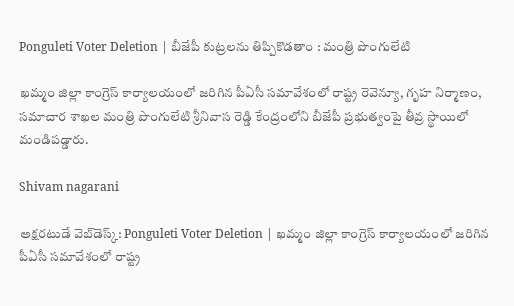Ponguleti Voter Deletion | బీజేపీ కుట్రలను తిప్పికొడతాం : మంత్రి పొంగులేటి

ఖమ్మం జిల్లా కాంగ్రెస్ కార్యాలయంలో జరిగిన పీఏసీ సమావేశంలో రాష్ట్ర రెవెన్యూ, గృహ నిర్మాణం, సమాచార శాఖల మంత్రి పొంగులేటి శ్రీనివాస రెడ్డి కేంద్రంలోని బీజేపీ ప్రభుత్వంపై తీవ్ర స్థాయిలో మండిపడ్డారు.

Shivam nagarani

అక్షరటుడే వెబ్‌డెస్క్: Ponguleti Voter Deletion | ఖమ్మం జిల్లా కాంగ్రెస్ కార్యాలయంలో జరిగిన పీఏసీ సమావేశంలో రాష్ట్ర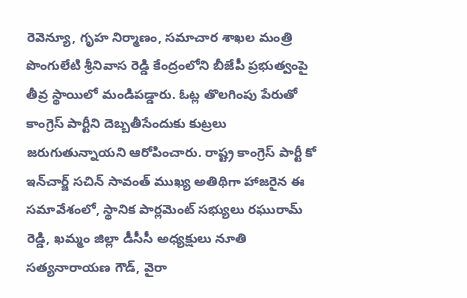రెవెన్యూ, గృహ నిర్మాణం, సమాచార శాఖల మంత్రి పొంగులేటి శ్రీనివాస రెడ్డి కేంద్రంలోని బీజేపీ ప్రభుత్వంపై తీవ్ర స్థాయిలో మండిపడ్డారు. ఓట్ల తొలగింపు పేరుతో కాంగ్రెస్ పార్టీని దెబ్బతీసేందుకు కుట్రలు జరుగుతున్నాయని ఆరోపించారు. రాష్ట్ర కాంగ్రెస్ పార్టీ కో ఇన్‌చార్జ్ సచిన్ సావంత్ ముఖ్య అతిథిగా హాజరైన ఈ సమావేశంలో, స్థానిక పార్లమెంట్ సభ్యులు రఘురామ్ రెడ్డి, ఖమ్మం జిల్లా డీసీసీ అధ్యక్షులు నూతి సత్యనారాయణ గౌడ్, వైరా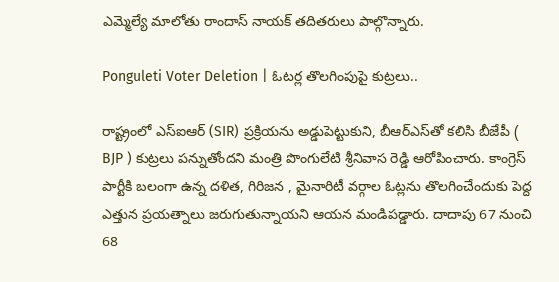ఎమ్మెల్యే మాలోతు రాందాస్ నాయక్ తదితరులు పాల్గొన్నారు.

Ponguleti Voter Deletion | ఓటర్ల తొలగింపుపై కుట్రలు..

రాష్ట్రంలో ఎస్‌ఐఆర్ (SIR) ప్రక్రియను అడ్డుపెట్టుకుని, బీఆర్ఎస్‌తో కలిసి బీజేపీ ( BJP ) కుట్రలు పన్నుతోందని మంత్రి పొంగులేటి శ్రీనివాస రెడ్డి ఆరోపించారు. కాంగ్రెస్‌ పార్టీకి బలంగా ఉన్న దళిత, గిరిజన , మైనారిటీ వర్గాల ఓట్లను తొలగించేందుకు పెద్ద ఎత్తున ప్రయత్నాలు జరుగుతున్నాయని ఆయన మండిపడ్డారు. దాదాపు 67 నుంచి 68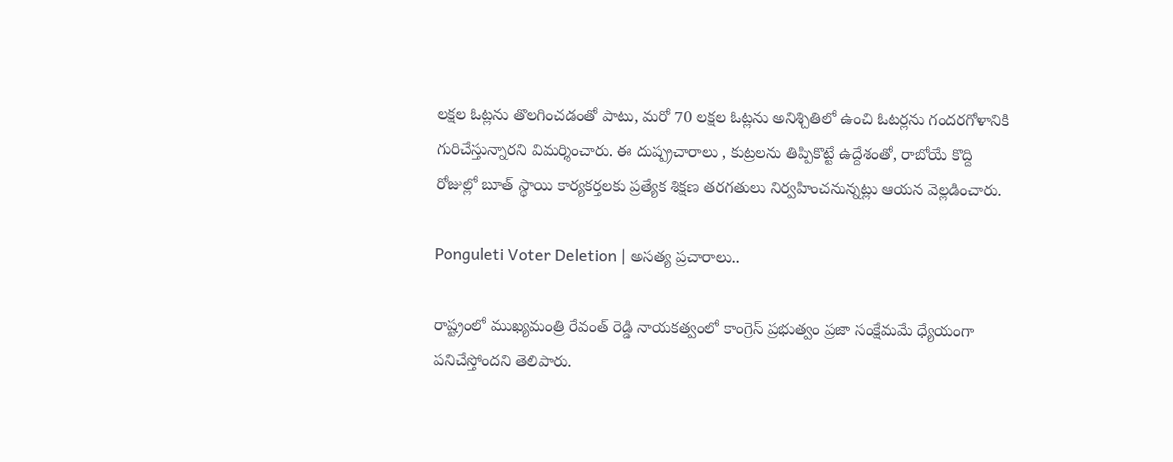లక్షల ఓట్లను తొలగించడంతో పాటు, మరో 70 లక్షల ఓట్లను అనిశ్చితిలో ఉంచి ఓటర్లను గందరగోళానికి గురిచేస్తున్నారని విమర్శించారు. ఈ దుష్ప్రచారాలు , కుట్రలను తిప్పికొట్టే ఉద్దేశంతో, రాబోయే కొద్ది రోజుల్లో బూత్ స్థాయి కార్యకర్తలకు ప్రత్యేక శిక్షణ తరగతులు నిర్వహించనున్నట్లు ఆయన వెల్లడించారు.

Ponguleti Voter Deletion | అసత్య ప్రచారాలు..

రాష్ట్రంలో ముఖ్యమంత్రి రేవంత్ రెడ్డి నాయకత్వంలో కాంగ్రెస్ ప్రభుత్వం ప్రజా సంక్షేమమే ధ్యేయంగా పనిచేస్తోందని తెలిపారు.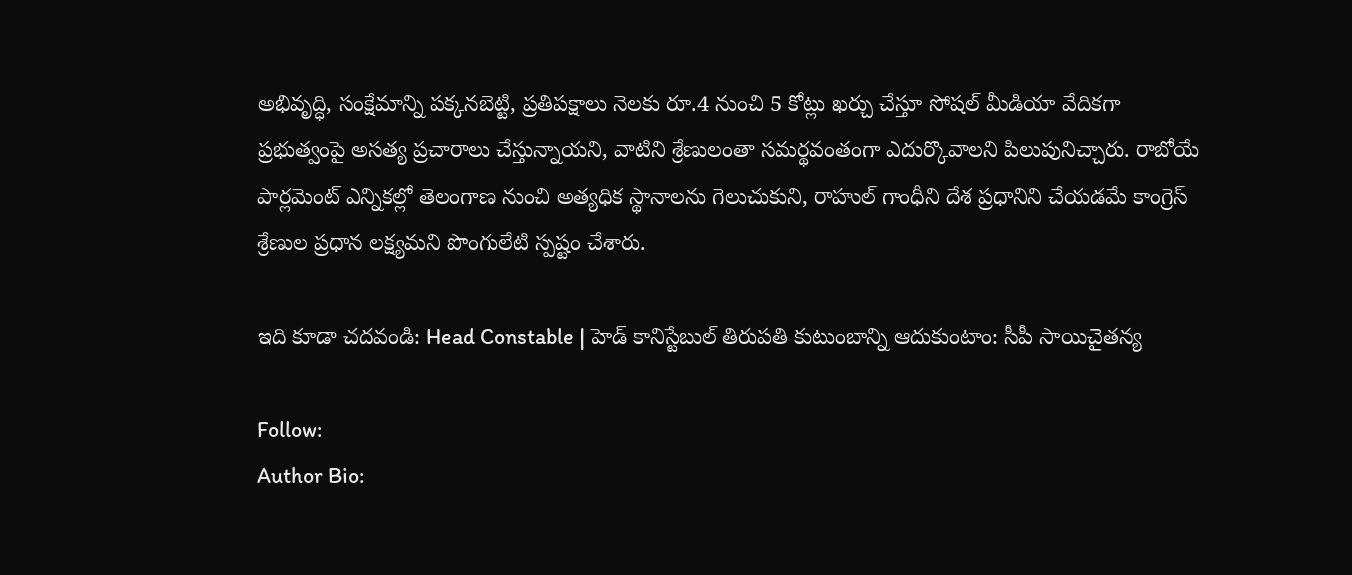అభివృద్ధి, సంక్షేమాన్ని పక్కనబెట్టి, ప్రతిపక్షాలు నెలకు రూ.4 నుంచి 5 కోట్లు ఖర్చు చేస్తూ సోషల్ మీడియా వేదికగా ప్రభుత్వంపై అసత్య ప్రచారాలు చేస్తున్నాయని, వాటిని శ్రేణులంతా సమర్థవంతంగా ఎదుర్కొవాలని పిలుపునిచ్చారు. రాబోయే పార్లమెంట్ ఎన్నికల్లో తెలంగాణ నుంచి అత్యధిక స్థానాలను గెలుచుకుని, రాహుల్ గాంధీని దేశ ప్రధానిని చేయడమే కాంగ్రెస్ శ్రేణుల ప్రధాన లక్ష్యమని పొంగులేటి స్పష్టం చేశారు.

ఇది కూడా చదవండి: Head Constable | హెడ్ కానిస్టేబుల్ తిరుపతి కుటుంబాన్ని ఆదుకుంటాం: సీపీ సాయిచైతన్య

Follow:
Author Bio: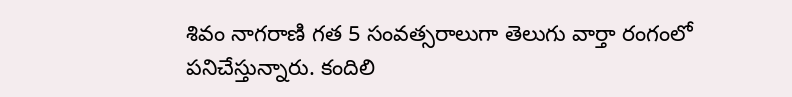శివం నాగరాణి గత 5 సంవత్సరాలుగా తెలుగు వార్తా రంగంలో పనిచేస్తున్నారు. కందిలి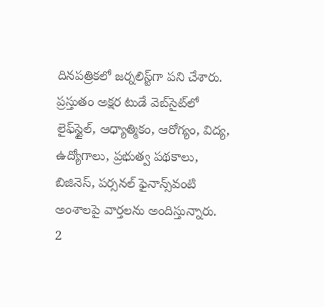దినపత్రికలో జర్నలిస్ట్‌గా పని చేశారు. ప్రస్తుతం అక్షర టుడే వెబ్‌సైట్‌లో లైఫ్‌స్టైల్, ఆధ్యాత్మికం, ఆరోగ్యం, విద్య, ఉద్యోగాలు, ప్రభుత్వ పథకాలు, బిజినెస్, పర్సనల్ ఫైనాన్స్‌వంటి అంశాలపై వార్తలను అందిస్తున్నారు.
2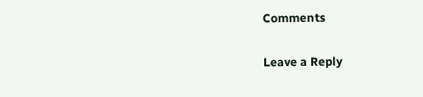Comments

Leave a Reply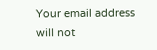Your email address will not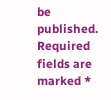be published. Required fields are marked *